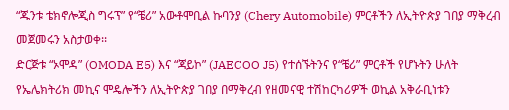“ጁንቱ ቴክኖሎጂስ ግሩፕ” የ“ቼሪ” አውቶሞቢል ኩባንያ (Chery Automobile) ምርቶችን ለኢትዮጵያ ገበያ ማቅረብ መጀመሩን አስታወቀ፡፡
ድርጅቱ “ኦሞዳ” (OMODA E5) እና “ጃይኮ” (JAECOO J5) የተሰኙትንና የ“ቼሪ” ምርቶች የሆኑትን ሁለት የኤሌክትሪክ መኪና ሞዴሎችን ለኢትዮጵያ ገበያ በማቅረብ የዘመናዊ ተሽከርካሪዎች ወኪል አቅራቢነቱን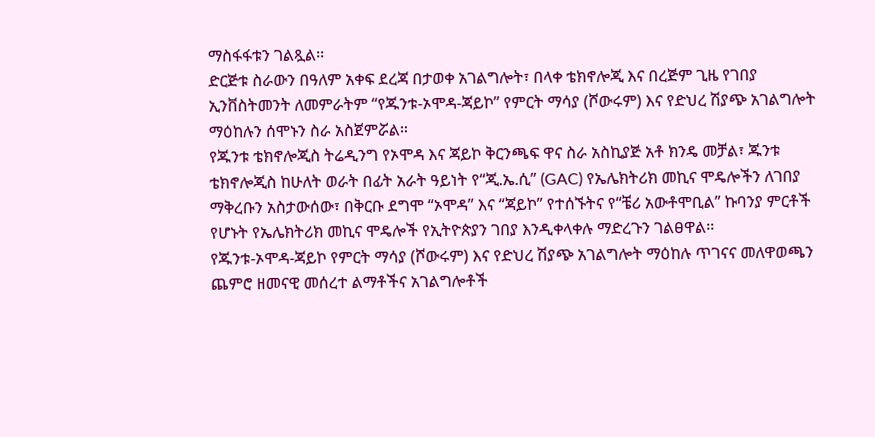ማስፋፋቱን ገልጿል፡፡
ድርጅቱ ስራውን በዓለም አቀፍ ደረጃ በታወቀ አገልግሎት፣ በላቀ ቴክኖሎጂ እና በረጅም ጊዜ የገበያ ኢንቨስትመንት ለመምራትም “የጁንቱ-ኦሞዳ-ጃይኮ” የምርት ማሳያ (ሾውሩም) እና የድህረ ሽያጭ አገልግሎት ማዕከሉን ሰሞኑን ስራ አስጀምሯል።
የጁንቱ ቴክኖሎጂስ ትሬዲንግ የኦሞዳ እና ጃይኮ ቅርንጫፍ ዋና ስራ አስኪያጅ አቶ ክንዴ መቻል፣ ጁንቱ ቴክኖሎጂስ ከሁለት ወራት በፊት አራት ዓይነት የ“ጂ.ኤ.ሲ” (GAC) የኤሌክትሪክ መኪና ሞዴሎችን ለገበያ ማቅረቡን አስታውሰው፣ በቅርቡ ደግሞ “ኦሞዳ” እና “ጃይኮ” የተሰኙትና የ“ቼሪ አውቶሞቢል” ኩባንያ ምርቶች የሆኑት የኤሌክትሪክ መኪና ሞዴሎች የኢትዮጵያን ገበያ እንዲቀላቀሉ ማድረጉን ገልፀዋል፡፡
የጁንቱ-ኦሞዳ-ጃይኮ የምርት ማሳያ (ሾውሩም) እና የድህረ ሽያጭ አገልግሎት ማዕከሉ ጥገናና መለዋወጫን ጨምሮ ዘመናዊ መሰረተ ልማቶችና አገልግሎቶች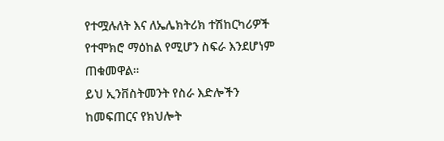የተሟሉለት እና ለኤሌክትሪክ ተሽከርካሪዎች የተሞክሮ ማዕከል የሚሆን ስፍራ እንደሆነም ጠቁመዋል፡፡
ይህ ኢንቨስትመንት የስራ እድሎችን ከመፍጠርና የክህሎት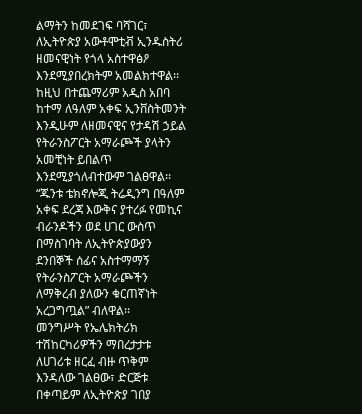ልማትን ከመደገፍ ባሻገር፣ ለኢትዮጵያ አውቶሞቲቭ ኢንዱስትሪ ዘመናዊነት የጎላ አስተዋፅዖ እንደሚያበረክትም አመልክተዋል፡፡ ከዚህ በተጨማሪም አዲስ አበባ ከተማ ለዓለም አቀፍ ኢንቨስትመንት እንዲሁም ለዘመናዊና የታዳሽ ኃይል የትራንስፖርት አማራጮች ያላትን አመቺነት ይበልጥ እንደሚያጎለብተውም ገልፀዋል፡፡
“ጁንቱ ቴክኖሎጂ ትሬዲንግ በዓለም አቀፍ ደረጃ እውቅና ያተረፉ የመኪና ብራንዶችን ወደ ሀገር ውስጥ በማስገባት ለኢትዮጵያውያን ደንበኞች ሰፊና አስተማማኝ የትራንስፖርት አማራጮችን ለማቅረብ ያለውን ቁርጠኛነት አረጋግጧል” ብለዋል፡፡
መንግሥት የኤሌክትሪክ ተሽከርካሪዎችን ማበረታታቱ ለሀገሪቱ ዘርፈ ብዙ ጥቅም እንዳለው ገልፀው፣ ድርጅቱ በቀጣይም ለኢትዮጵያ ገበያ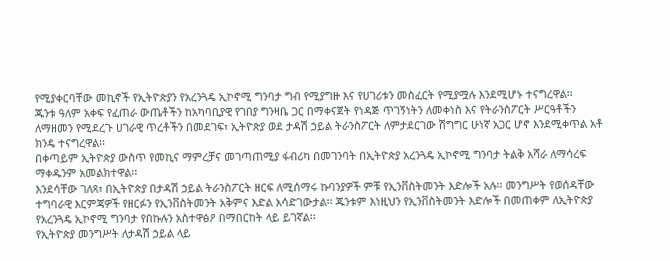የሚያቀርባቸው መኪኖች የኢትዮጵያን የአረንጓዴ ኢኮኖሚ ግንባታ ግብ የሚያግዙ እና የሀገሪቱን መስፈርት የሚያሟሉ እንደሚሆኑ ተናግረዋል፡፡
ጁንቱ ዓለም አቀፍ የፈጠራ ውጤቶችን ከአካባቢያዊ የገበያ ግንዛቤ ጋር በማቀናጀት የነዳጅ ጥገኝነትን ለመቀነስ እና የትራንስፖርት ሥርዓቶችን ለማዘመን የሚደረጉ ሀገራዊ ጥረቶችን በመደገፍ፣ ኢትዮጵያ ወደ ታዳሽ ኃይል ትራንስፖርት ለምታደርገው ሽግግር ሁነኛ አጋር ሆኖ እንደሚቀጥል አቶ ክንዴ ተናግረዋል፡፡
በቀጣይም ኢትዮጵያ ውስጥ የመኪና ማምረቻና መገጣጠሚያ ፋብሪካ በመገንባት በኢትዮጵያ አረንጓዴ ኢኮኖሚ ግንባታ ትልቅ አሻራ ለማሳረፍ ማቀዱንም አመልክተዋል፡፡
እንደሳቸው ገለጻ፣ በኢትዮጵያ በታዳሽ ኃይል ትራንስፖርት ዘርፍ ለሚሰማሩ ኩባንያዎች ምቹ የኢንቨስትመንት እድሎች አሉ፡፡ መንግሥት የወሰዳቸው ተግባራዊ እርምጃዎች የዘርፉን የኢንቨስትመንት አቅምና እድል አሳድገውታል፡፡ ጁንቱም እነዚህን የኢንቨስትመንት እድሎች በመጠቀም ለኢትዮጵያ የአረንጓዴ ኢኮኖሚ ግንባታ የበኩሉን አስተዋፅዖ በማበርከት ላይ ይገኛል፡፡
የኢትዮጵያ መንግሥት ለታዳሽ ኃይል ላይ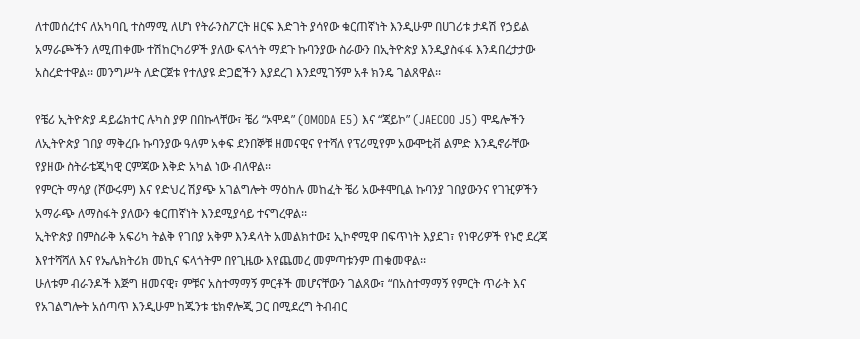ለተመሰረተና ለአካባቢ ተስማሚ ለሆነ የትራንስፖርት ዘርፍ እድገት ያሳየው ቁርጠኛነት እንዲሁም በሀገሪቱ ታዳሽ የኃይል አማራጮችን ለሚጠቀሙ ተሽከርካሪዎች ያለው ፍላጎት ማደጉ ኩባንያው ስራውን በኢትዮጵያ እንዲያስፋፋ እንዳበረታታው አስረድተዋል፡፡ መንግሥት ለድርጀቱ የተለያዩ ድጋፎችን እያደረገ እንደሚገኝም አቶ ክንዴ ገልጸዋል፡፡

የቼሪ ኢትዮጵያ ዳይሬክተር ሉካስ ያዎ በበኩላቸው፣ ቼሪ “ኦሞዳ” (OMODA E5) እና “ጃይኮ” (JAECOO J5) ሞዴሎችን ለኢትዮጵያ ገበያ ማቅረቡ ኩባንያው ዓለም አቀፍ ደንበኞቹ ዘመናዊና የተሻለ የፕሪሚየም አውሞቲቭ ልምድ እንዲኖራቸው የያዘው ስትራቴጂካዊ ርምጃው እቅድ አካል ነው ብለዋል፡፡
የምርት ማሳያ (ሾውሩም) እና የድህረ ሽያጭ አገልግሎት ማዕከሉ መከፈት ቼሪ አውቶሞቢል ኩባንያ ገበያውንና የገዢዎችን አማራጭ ለማስፋት ያለውን ቁርጠኛነት እንደሚያሳይ ተናግረዋል፡፡
ኢትዮጵያ በምስራቅ አፍሪካ ትልቅ የገበያ አቅም እንዳላት አመልክተው፤ ኢኮኖሚዋ በፍጥነት እያደገ፣ የነዋሪዎች የኑሮ ደረጃ እየተሻሻለ እና የኤሌክትሪክ መኪና ፍላጎትም በየጊዜው እየጨመረ መምጣቱንም ጠቁመዋል፡፡
ሁለቱም ብራንዶች እጅግ ዘመናዊ፣ ምቹና አስተማማኝ ምርቶች መሆናቸውን ገልጸው፣ “በአስተማማኝ የምርት ጥራት እና የአገልግሎት አሰጣጥ እንዲሁም ከጁንቱ ቴክኖሎጂ ጋር በሚደረግ ትብብር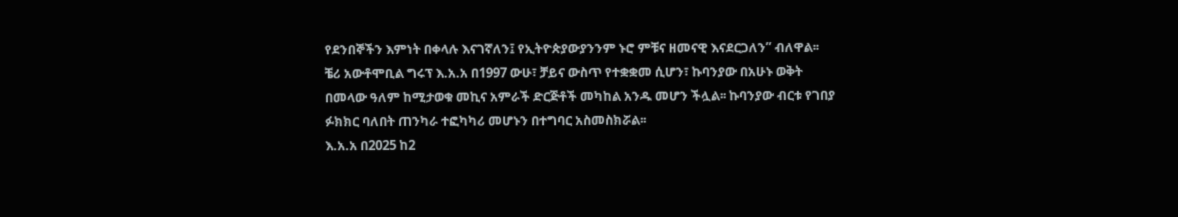የደንበኞችን እምነት በቀላሉ እናገኛለን፤ የኢትዮጵያውያንንም ኑሮ ምቹና ዘመናዊ እናደርጋለን” ብለዋል፡፡
ቼሪ አውቶሞቢል ግሩፕ እ.አ.አ በ1997 ውሁ፣ ቻይና ውስጥ የተቋቋመ ሲሆን፣ ኩባንያው በአሁኑ ወቅት በመላው ዓለም ከሚታወቁ መኪና አምራች ድርጅቶች መካከል አንዱ መሆን ችሏል፡፡ ኩባንያው ብርቱ የገበያ ፉክክር ባለበት ጠንካራ ተፎካካሪ መሆኑን በተግባር አስመስክሯል፡፡
እ.አ.አ በ2025 ከ2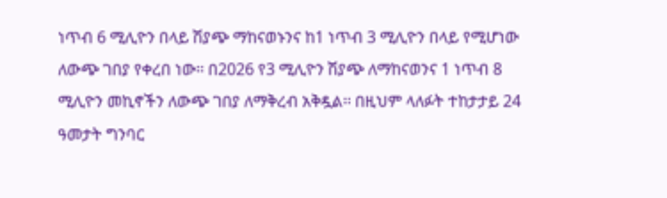ነጥብ 6 ሚሊዮን በላይ ሽያጭ ማከናወኑንና ከ1 ነጥብ 3 ሚሊዮን በላይ የሚሆነው ለውጭ ገበያ የቀረበ ነው፡፡ በ2026 የ3 ሚሊዮን ሽያጭ ለማከናወንና 1 ነጥብ 8 ሚሊዮን መኪኖችን ለውጭ ገበያ ለማቅረብ አቅዷል፡፡ በዚህም ላለፉት ተከታታይ 24 ዓመታት ግንባር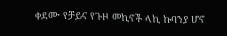ቀደሙ የቻይና የጉዞ መኪኖች ላኪ ኩባንያ ሆኖ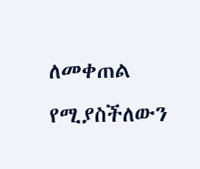ለመቀጠል የሚያስችለውን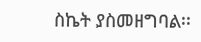ስኬት ያስመዘግባል፡፡